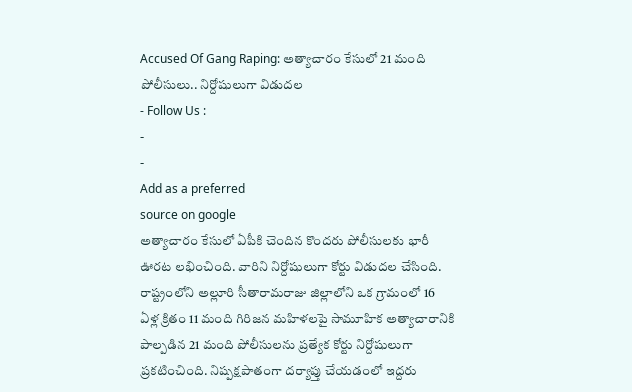Accused Of Gang Raping: అత్యాచారం కేసులో 21 మంది పోలీసులు.. నిర్దోషులుగా విడుదల
- Follow Us :
-
-
Add as a preferred
source on google
అత్యాచారం కేసులో ఏపీకి చెందిన కొందరు పోలీసులకు భారీ ఊరట లభించింది. వారిని నిర్దోషులుగా కోర్టు విడుదల చేసింది. రాష్ట్రంలోని అల్లూరి సీతారామరాజు జిల్లాలోని ఒక గ్రామంలో 16 ఏళ్ల క్రితం 11 మంది గిరిజన మహిళలపై సామూహిక అత్యాచారానికి పాల్పడిన 21 మంది పోలీసులను ప్రత్యేక కోర్టు నిర్దోషులుగా ప్రకటించింది. నిష్పక్షపాతంగా దర్యాప్తు చేయడంలో ఇద్దరు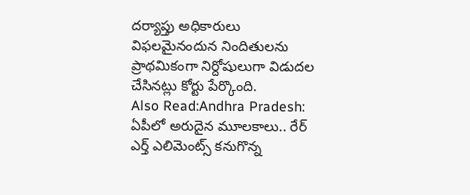దర్యాప్తు అధికారులు విఫలమైనందున నిందితులను ప్రాథమికంగా నిర్దోషులుగా విడుదల చేసినట్లు కోర్టు పేర్కొంది.
Also Read:Andhra Pradesh: ఏపీలో అరుదైన మూలకాలు.. రేర్ ఎర్త్ ఎలిమెంట్స్ కనుగొన్న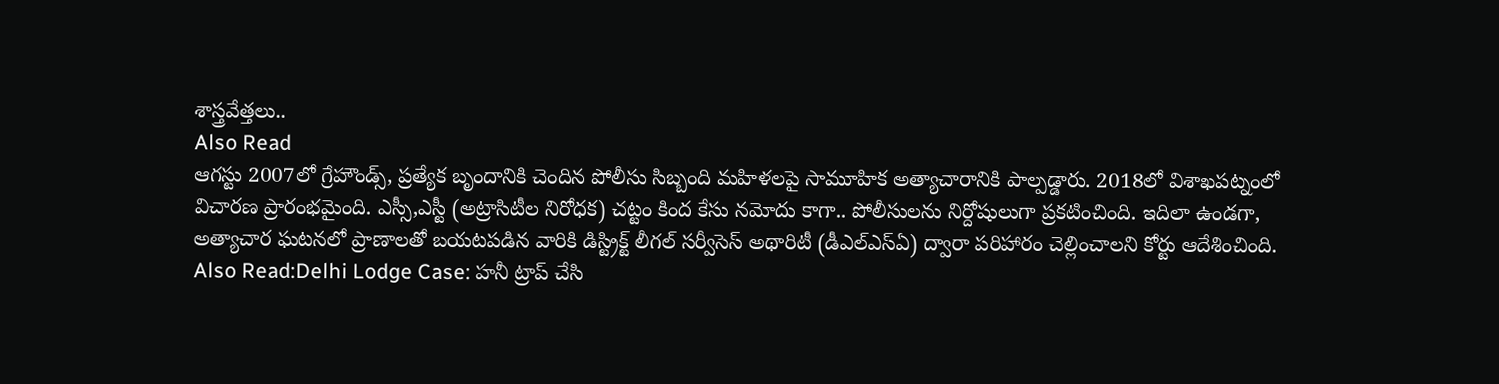శాస్త్రవేత్తలు..
Also Read
ఆగస్టు 2007లో గ్రేహౌండ్స్, ప్రత్యేక బృందానికి చెందిన పోలీసు సిబ్బంది మహిళలపై సామూహిక అత్యాచారానికి పాల్పడ్డారు. 2018లో విశాఖపట్నంలో విచారణ ప్రారంభమైంది. ఎస్సీ,ఎస్టీ (అట్రాసిటీల నిరోధక) చట్టం కింద కేసు నమోదు కాగా.. పోలీసులను నిర్దోషులుగా ప్రకటించింది. ఇదిలా ఉండగా, అత్యాచార ఘటనలో ప్రాణాలతో బయటపడిన వారికి డిస్ట్రిక్ట్ లీగల్ సర్వీసెస్ అథారిటీ (డీఎల్ఎస్ఏ) ద్వారా పరిహారం చెల్లించాలని కోర్టు ఆదేశించింది.
Also Read:Delhi Lodge Case: హనీ ట్రాప్ చేసి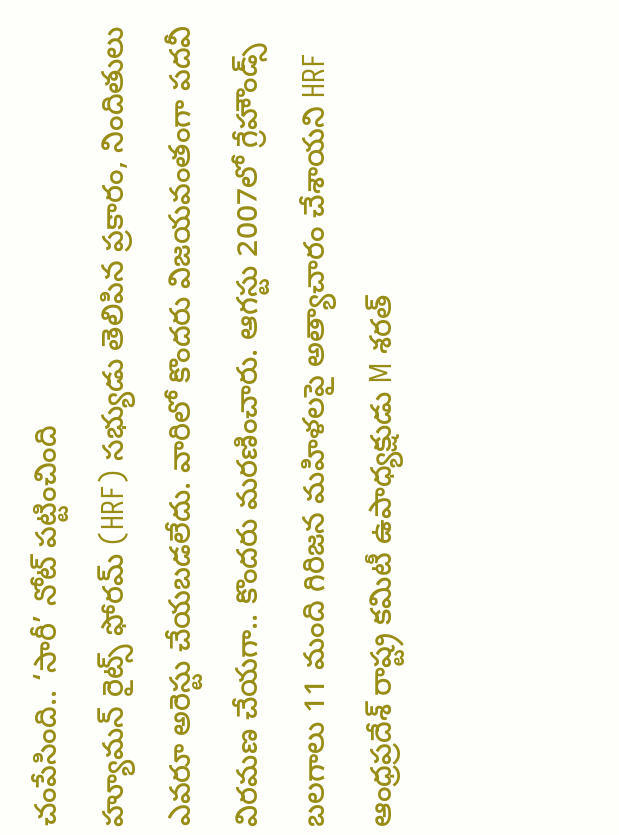చంపేసింది.. ‘సారీ’ నోట్ పట్టించింది
హ్యూమన్ రైట్స్ ఫోరమ్ (HRF) సభ్యుడు తెలిపిన ప్రకారం, నిందితులు ఎవరూ అరెస్టు చేయబడలేదు. వారిలో కొందరు విజయవంతంగా పదవీ విరమణ చేయగా.. కొందరు మరణించారు. ఆగస్టు 2007లో గ్రేహౌండ్స్ బలగాలు 11 మంది గిరిజన మహిళలపై అత్యాచారం చేశాయని HRF ఆంధ్రప్రదేశ్ రాష్ట్ర కమిటీ ఉపాధ్యక్షుడు M శరత్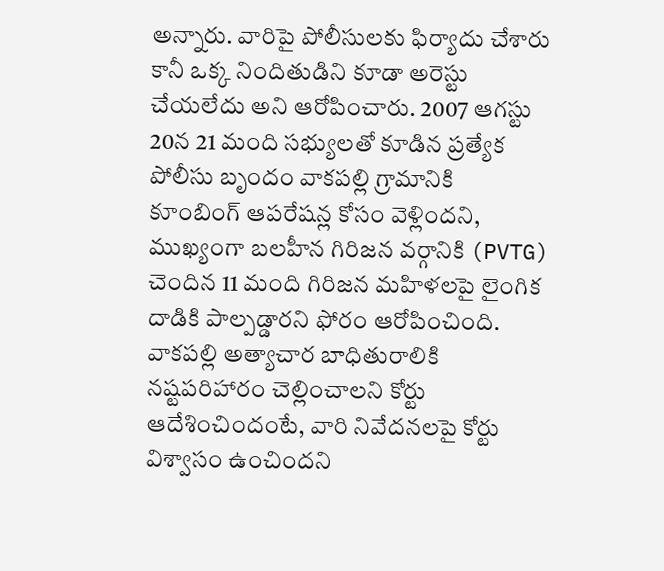అన్నారు. వారిపై పోలీసులకు ఫిర్యాదు చేశారు కానీ ఒక్క నిందితుడిని కూడా అరెస్టు చేయలేదు అని ఆరోపించారు. 2007 ఆగస్టు 20న 21 మంది సభ్యులతో కూడిన ప్రత్యేక పోలీసు బృందం వాకపల్లి గ్రామానికి కూంబింగ్ ఆపరేషన్ల కోసం వెళ్లిందని, ముఖ్యంగా బలహీన గిరిజన వర్గానికి (PVTG) చెందిన 11 మంది గిరిజన మహిళలపై లైంగిక దాడికి పాల్పడ్డారని ఫోరం ఆరోపించింది. వాకపల్లి అత్యాచార బాధితురాలికి నష్టపరిహారం చెల్లించాలని కోర్టు ఆదేశించిందంటే, వారి నివేదనలపై కోర్టు విశ్వాసం ఉంచిందని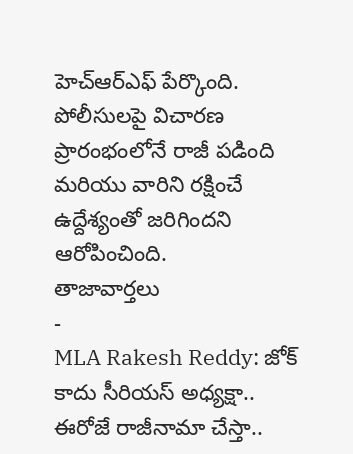హెచ్ఆర్ఎఫ్ పేర్కొంది. పోలీసులపై విచారణ ప్రారంభంలోనే రాజీ పడింది మరియు వారిని రక్షించే ఉద్దేశ్యంతో జరిగిందని ఆరోపించింది.
తాజావార్తలు
-
MLA Rakesh Reddy: జోక్ కాదు సీరియస్ అధ్యక్షా.. ఈరోజే రాజీనామా చేస్తా..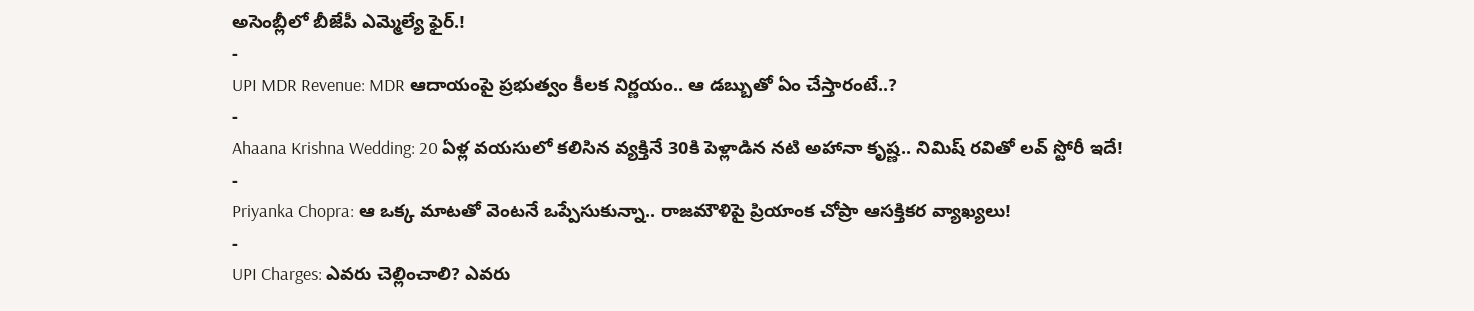అసెంబ్లీలో బీజేపీ ఎమ్మెల్యే ఫైర్.!
-
UPI MDR Revenue: MDR ఆదాయంపై ప్రభుత్వం కీలక నిర్ణయం.. ఆ డబ్బుతో ఏం చేస్తారంటే..?
-
Ahaana Krishna Wedding: 20 ఏళ్ల వయసులో కలిసిన వ్యక్తినే 30కి పెళ్లాడిన నటి అహానా కృష్ణ.. నిమిష్ రవితో లవ్ స్టోరీ ఇదే!
-
Priyanka Chopra: ఆ ఒక్క మాటతో వెంటనే ఒప్పేసుకున్నా.. రాజమౌళిపై ప్రియాంక చోప్రా ఆసక్తికర వ్యాఖ్యలు!
-
UPI Charges: ఎవరు చెల్లించాలి? ఎవరు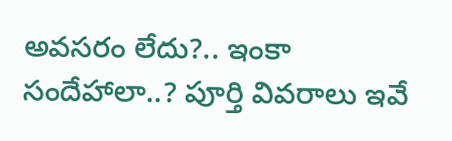అవసరం లేదు?.. ఇంకా సందేహాలా..? పూర్తి వివరాలు ఇవే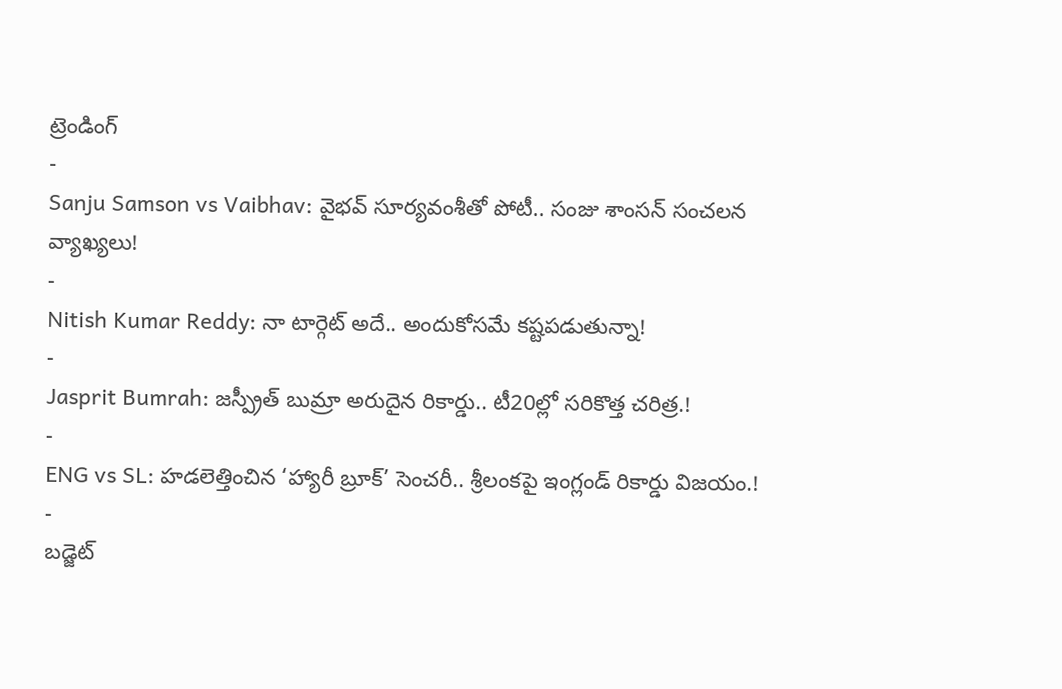ట్రెండింగ్
-
Sanju Samson vs Vaibhav: వైభవ్ సూర్యవంశీతో పోటీ.. సంజు శాంసన్ సంచలన వ్యాఖ్యలు!
-
Nitish Kumar Reddy: నా టార్గెట్ అదే.. అందుకోసమే కష్టపడుతున్నా!
-
Jasprit Bumrah: జస్ప్రీత్ బుమ్రా అరుదైన రికార్డు.. టీ20ల్లో సరికొత్త చరిత్ర.!
-
ENG vs SL: హడలెత్తించిన ‘హ్యారీ బ్రూక్’ సెంచరీ.. శ్రీలంకపై ఇంగ్లండ్ రికార్డు విజయం.!
-
బడ్జెట్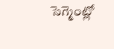సెగ్మెంట్లో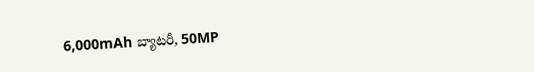6,000mAh బ్యాటరీ, 50MP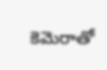కెమెరాతో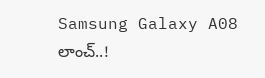Samsung Galaxy A08 లాంచ్..!